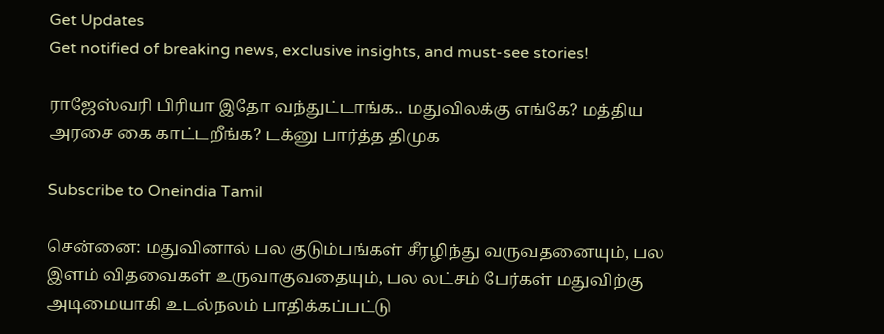Get Updates
Get notified of breaking news, exclusive insights, and must-see stories!

ராஜேஸ்வரி பிரியா இதோ வந்துட்டாங்க.. மதுவிலக்கு எங்கே? மத்திய அரசை கை காட்டறீங்க? டக்னு பார்த்த திமுக

Subscribe to Oneindia Tamil

சென்னை: மதுவினால் பல குடும்பங்கள் சீரழிந்து வருவதனையும், பல இளம் விதவைகள் உருவாகுவதையும், பல லட்சம் பேர்கள் மதுவிற்கு அடிமையாகி உடல்நலம் பாதிக்கப்பட்டு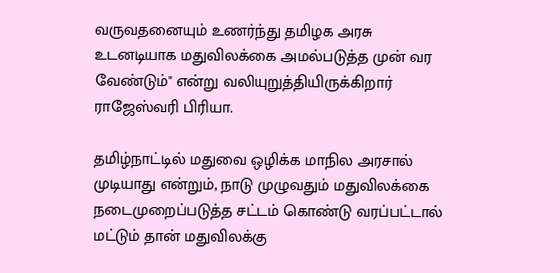வருவதனையும் உணர்ந்து தமிழக அரசு உடனடியாக மதுவிலக்கை அமல்படுத்த முன் வர வேண்டும்" என்று வலியுறுத்தியிருக்கிறார் ராஜேஸ்வரி பிரியா.

தமிழ்நாட்டில் மதுவை ஒழிக்க மாநில அரசால் முடியாது என்றும், நாடு முழுவதும் மதுவிலக்கை நடைமுறைப்படுத்த சட்டம் கொண்டு வரப்பட்டால் மட்டும் தான் மதுவிலக்கு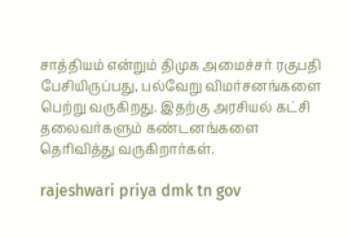சாத்தியம் என்றும் திமுக அமைச்சர் ரகுபதி பேசியிருப்பது, பல்வேறு விமர்சனங்களை பெற்று வருகிறது. இதற்கு அரசியல் கட்சி தலைவர்களும் கண்டனங்களை தெரிவித்து வருகிறார்கள்.

rajeshwari priya dmk tn gov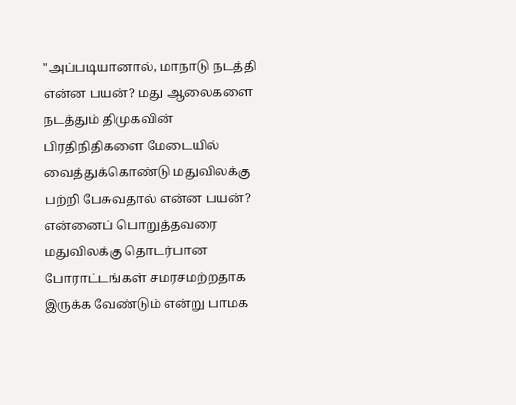"அப்படியானால், மாநாடு நடத்தி என்ன பயன்? மது ஆலைகளை நடத்தும் திமுகவின் பிரதிநிதிகளை மேடையில் வைத்துக்கொண்டு மதுவிலக்கு பற்றி பேசுவதால் என்ன பயன்? என்னைப் பொறுத்தவரை மதுவிலக்கு தொடர்பான போராட்டங்கள் சமரசமற்றதாக இருக்க வேண்டும் என்று பாமக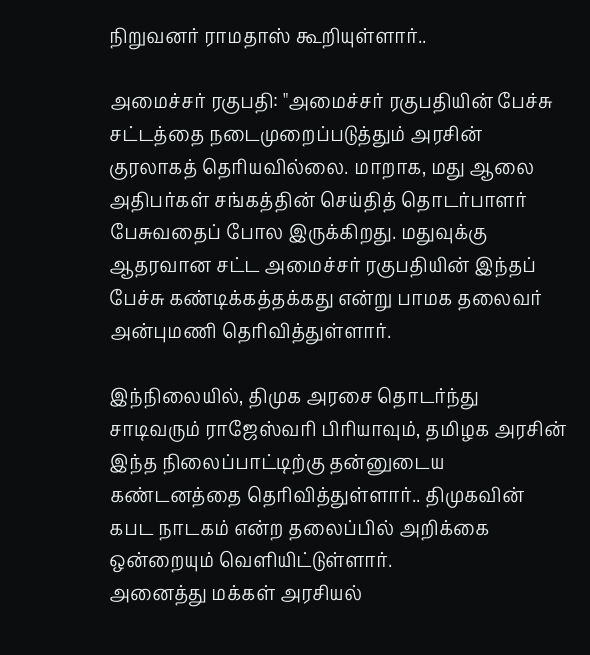நிறுவனர் ராமதாஸ் கூறியுள்ளார்..

அமைச்சர் ரகுபதி: "அமைச்சர் ரகுபதியின் பேச்சு சட்டத்தை நடைமுறைப்படுத்தும் அரசின் குரலாகத் தெரியவில்லை. மாறாக, மது ஆலை அதிபர்கள் சங்கத்தின் செய்தித் தொடர்பாளர் பேசுவதைப் போல இருக்கிறது. மதுவுக்கு ஆதரவான சட்ட அமைச்சர் ரகுபதியின் இந்தப் பேச்சு கண்டிக்கத்தக்கது என்று பாமக தலைவர் அன்புமணி தெரிவித்துள்ளார்.

இந்நிலையில், திமுக அரசை தொடர்ந்து சாடிவரும் ராஜேஸ்வரி பிரியாவும், தமிழக அரசின் இந்த நிலைப்பாட்டிற்கு தன்னுடைய கண்டனத்தை தெரிவித்துள்ளார்.. திமுகவின் கபட நாடகம் என்ற தலைப்பில் அறிக்கை ஒன்றையும் வெளியிட்டுள்ளார்.
அனைத்து மக்கள் அரசியல்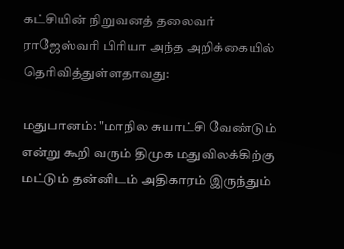கட்சியின் நிறுவனத் தலைவர் ராஜேஸ்வரி பிரியா அந்த அறிக்கையில் தெரிவித்துள்ளதாவது:

மதுபானம்: "மாநில சுயாட்சி வேண்டும் என்று கூறி வரும் திமுக மதுவிலக்கிற்கு மட்டும் தன்னிடம் அதிகாரம் இருந்தும்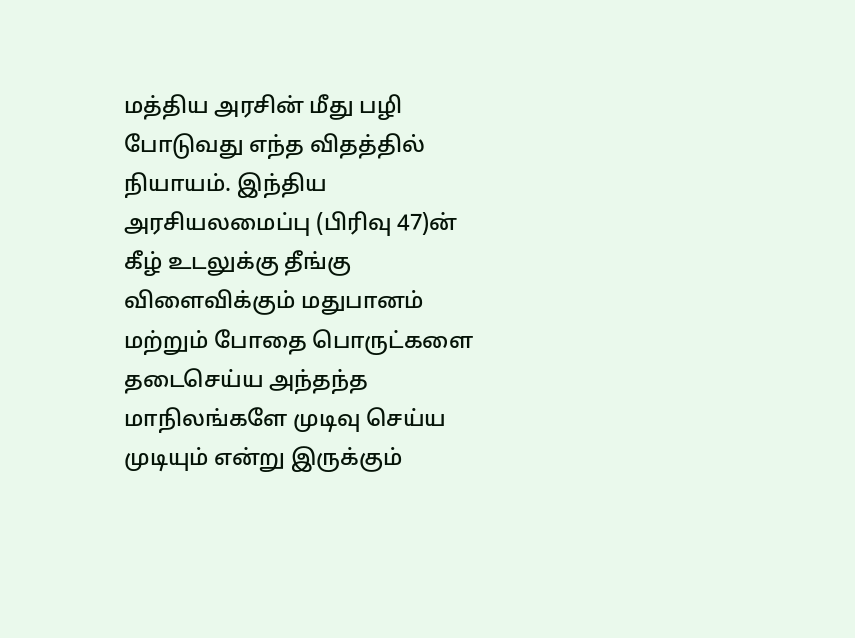மத்திய அரசின் மீது பழி போடுவது எந்த விதத்தில் நியாயம். இந்திய அரசியலமைப்பு (பிரிவு 47)ன் கீழ் உடலுக்கு தீங்கு விளைவிக்கும் மதுபானம் மற்றும் போதை பொருட்களை தடைசெய்ய அந்தந்த மாநிலங்களே முடிவு செய்ய முடியும் என்று இருக்கும்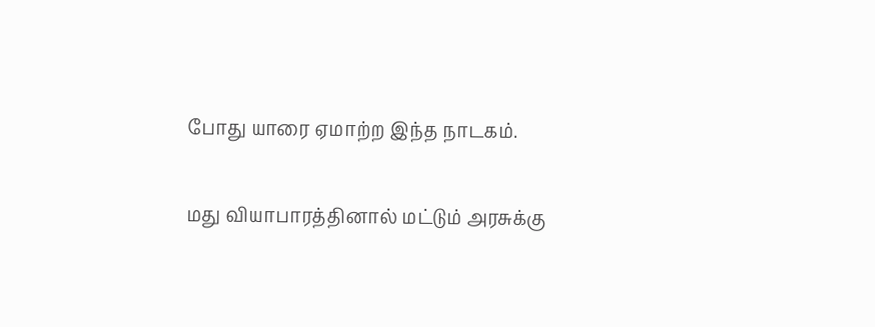போது யாரை ஏமாற்ற இந்த நாடகம்.

மது வியாபாரத்தினால் மட்டும் அரசுக்கு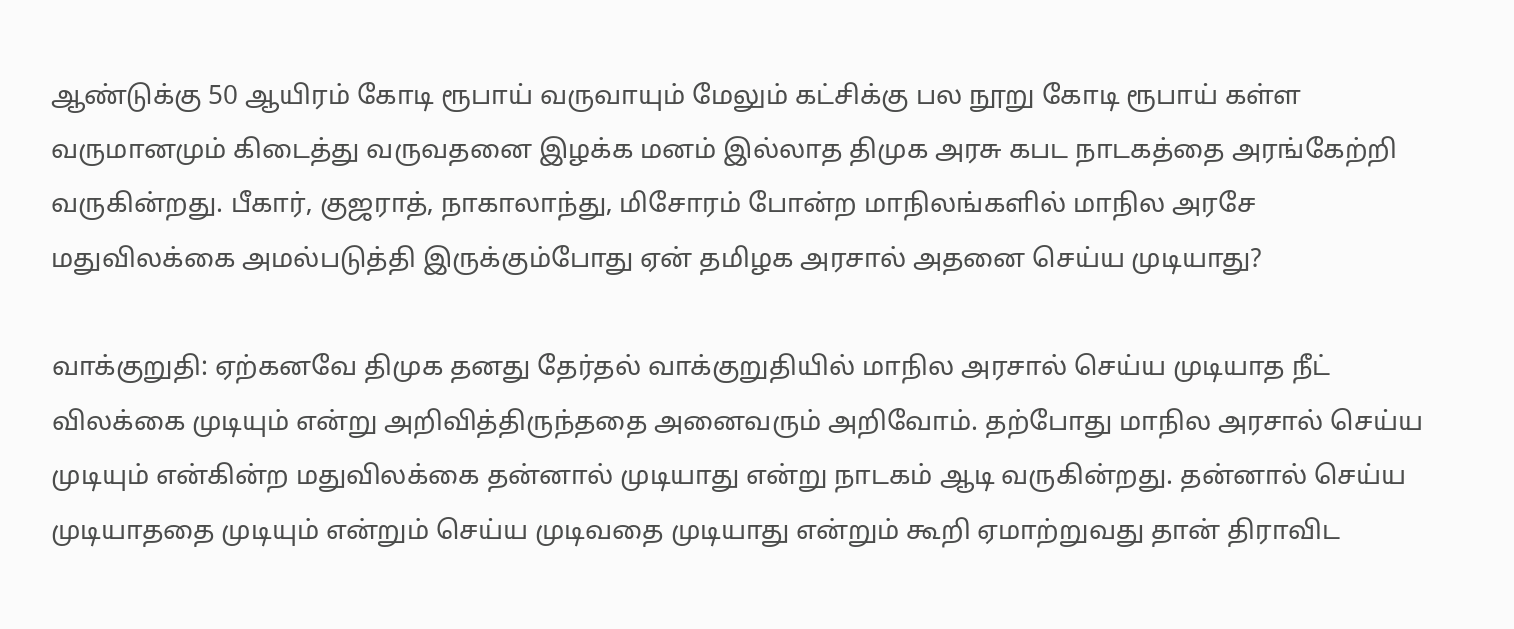ஆண்டுக்கு 50 ஆயிரம் கோடி ரூபாய் வருவாயும் மேலும் கட்சிக்கு பல நூறு கோடி ரூபாய் கள்ள வருமானமும் கிடைத்து வருவதனை இழக்க மனம் இல்லாத திமுக அரசு கபட நாடகத்தை அரங்கேற்றி வருகின்றது. பீகார், குஜராத், நாகாலாந்து, மிசோரம் போன்ற மாநிலங்களில் மாநில அரசே மதுவிலக்கை அமல்படுத்தி இருக்கும்போது ஏன் தமிழக அரசால் அதனை செய்ய முடியாது?

வாக்குறுதி: ஏற்கனவே திமுக தனது தேர்தல் வாக்குறுதியில் மாநில அரசால் செய்ய முடியாத நீட் விலக்கை முடியும் என்று அறிவித்திருந்ததை அனைவரும் அறிவோம். தற்போது மாநில அரசால் செய்ய முடியும் என்கின்ற மதுவிலக்கை தன்னால் முடியாது என்று நாடகம் ஆடி வருகின்றது. தன்னால் செய்ய முடியாததை முடியும் என்றும் செய்ய முடிவதை முடியாது என்றும் கூறி ஏமாற்றுவது தான் திராவிட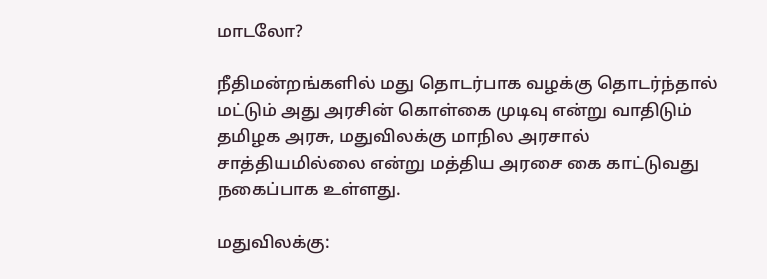மாடலோ?

நீதிமன்றங்களில் மது தொடர்பாக வழக்கு தொடர்ந்தால் மட்டும் அது அரசின் கொள்கை முடிவு என்று வாதிடும் தமிழக அரசு, மதுவிலக்கு மாநில அரசால் சாத்தியமில்லை என்று மத்திய அரசை கை காட்டுவது நகைப்பாக உள்ளது.

மதுவிலக்கு: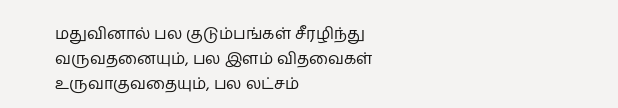மதுவினால் பல குடும்பங்கள் சீரழிந்து வருவதனையும், பல இளம் விதவைகள் உருவாகுவதையும், பல லட்சம்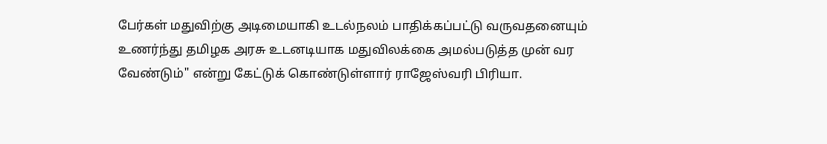பேர்கள் மதுவிற்கு அடிமையாகி உடல்நலம் பாதிக்கப்பட்டு வருவதனையும் உணர்ந்து தமிழக அரசு உடனடியாக மதுவிலக்கை அமல்படுத்த முன் வர வேண்டும்" என்று கேட்டுக் கொண்டுள்ளார் ராஜேஸ்வரி பிரியா.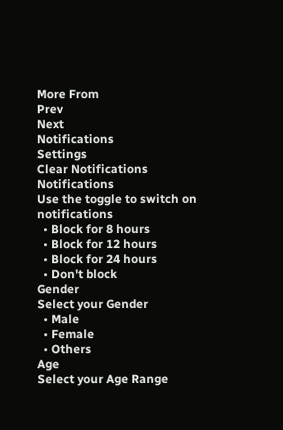More From
Prev
Next
Notifications
Settings
Clear Notifications
Notifications
Use the toggle to switch on notifications
  • Block for 8 hours
  • Block for 12 hours
  • Block for 24 hours
  • Don't block
Gender
Select your Gender
  • Male
  • Female
  • Others
Age
Select your Age Range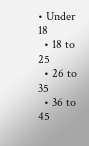• Under 18
  • 18 to 25
  • 26 to 35
  • 36 to 45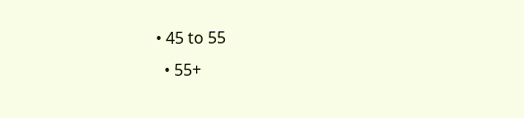• 45 to 55
  • 55+